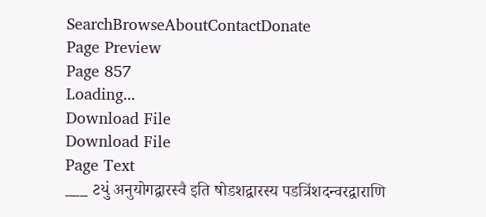SearchBrowseAboutContactDonate
Page Preview
Page 857
Loading...
Download File
Download File
Page Text
___ ટયું अनुयोगद्वारस्वै इति षोडशद्वारस्य पडत्रिंशदन्वरद्वाराणि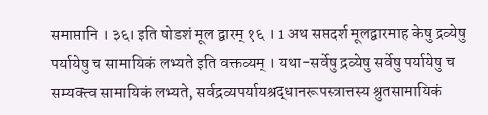समाप्तानि । ३६। इति षोडशं मूल द्वारम् १६ । 1 अथ सप्तदर्श मूलद्वारमाह केषु द्रव्येषु पर्यायेषु च सामायिकं लभ्यते इति वक्तव्यम् । यथा-सर्वेषु द्रव्येषु सर्वेषु पर्यायेषु च सम्यक्त्व सामायिकं लभ्यते, सर्वद्रव्यपर्यायश्रद्धानरूपस्त्रात्तस्य श्रुतसामायिकं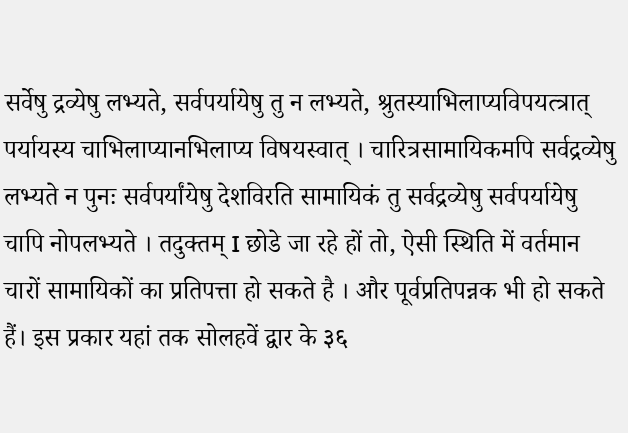सर्वेषु द्रव्येषु लभ्यते, सर्वपर्यायेषु तु न लभ्यते, श्रुतस्याभिलाप्यविपयत्त्रात् पर्यायस्य चाभिलाप्यानभिलाप्य विषयस्वात् । चारित्रसामायिकमपि सर्वद्रव्येषु लभ्यते न पुनः सर्वपर्यांयेषु देशविरति सामायिकं तु सर्वद्रव्येषु सर्वपर्यायेषु चापि नोपलभ्यते । तदुक्तम् I छोडे जा रहे हों तो, ऐसी स्थिति में वर्तमान चारों सामायिकों का प्रतिपत्ता हो सकते है । और पूर्वप्रतिपन्नक भी हो सकते हैं। इस प्रकार यहां तक सोलहवें द्वार के ३६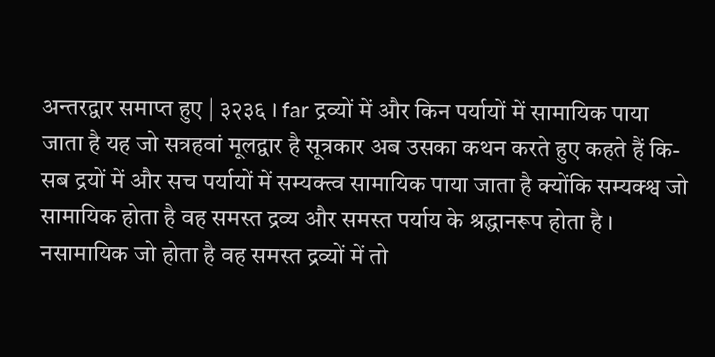अन्तरद्वार समाप्त हुए | ३२३६ । far द्रव्यों में और किन पर्यायों में सामायिक पाया जाता है यह जो सत्रहवां मूलद्वार है सूत्रकार अब उसका कथन करते हुए कहते हैं कि- सब द्रयों में और सच पर्यायों में सम्यक्त्व सामायिक पाया जाता है क्योंकि सम्यक्श्व जो सामायिक होता है वह समस्त द्रव्य और समस्त पर्याय के श्रद्धानरूप होता है । नसामायिक जो होता है वह समस्त द्रव्यों में तो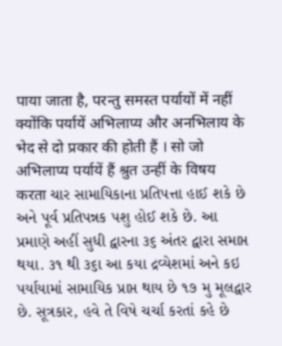पाया जाता है, परन्तु समस्त पर्यायों में नहीं क्योंकि पर्यायें अभिलाप्य और अनभिलाय के भेद से दो प्रकार की होती हैं । सो जो अभिलाप्य पर्यायें हैं श्रुत उन्हीं के विषय करता ચાર સામાયિકાના પ્રતિપત્તા હાઈ શકે છે અને પૂર્વ પ્રતિપન્નક પશુ હોઈ શકે છે. આ પ્રમાણે અહીં સુધી દ્વારના ૩૬ અંતર દ્વારા સમાપ્ત થયા. ૩૧ થી ૩૬ા આ કયા દ્રવ્યેશમાં અને કઇ પર્યાયામાં સામાયિક પ્રાપ્ત થાય છે ૧૭ મુ મૂલદ્વાર છે. સૂત્રકાર, હવે તે વિષે ચર્ચા કરતાં કહે છે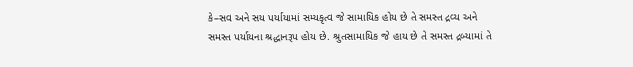કે–સવ અને સય પર્યાયામાં સમ્યકૃત્વ જે સામાયિક હોય છે તે સમસ્ત દ્રવ્ય અને સમસ્ત પર્યાયના શ્રદ્ધાનરૂપ હોય છે. શ્રુતસામાયિક જે હાય છે તે સમસ્ત દ્રબ્યામાં તે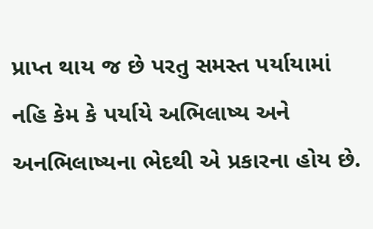પ્રાપ્ત થાય જ છે પરતુ સમસ્ત પર્યાયામાં નહિ કેમ કે પર્યાયે અભિલાષ્ય અને અનભિલાષ્યના ભેદથી એ પ્રકારના હોય છે.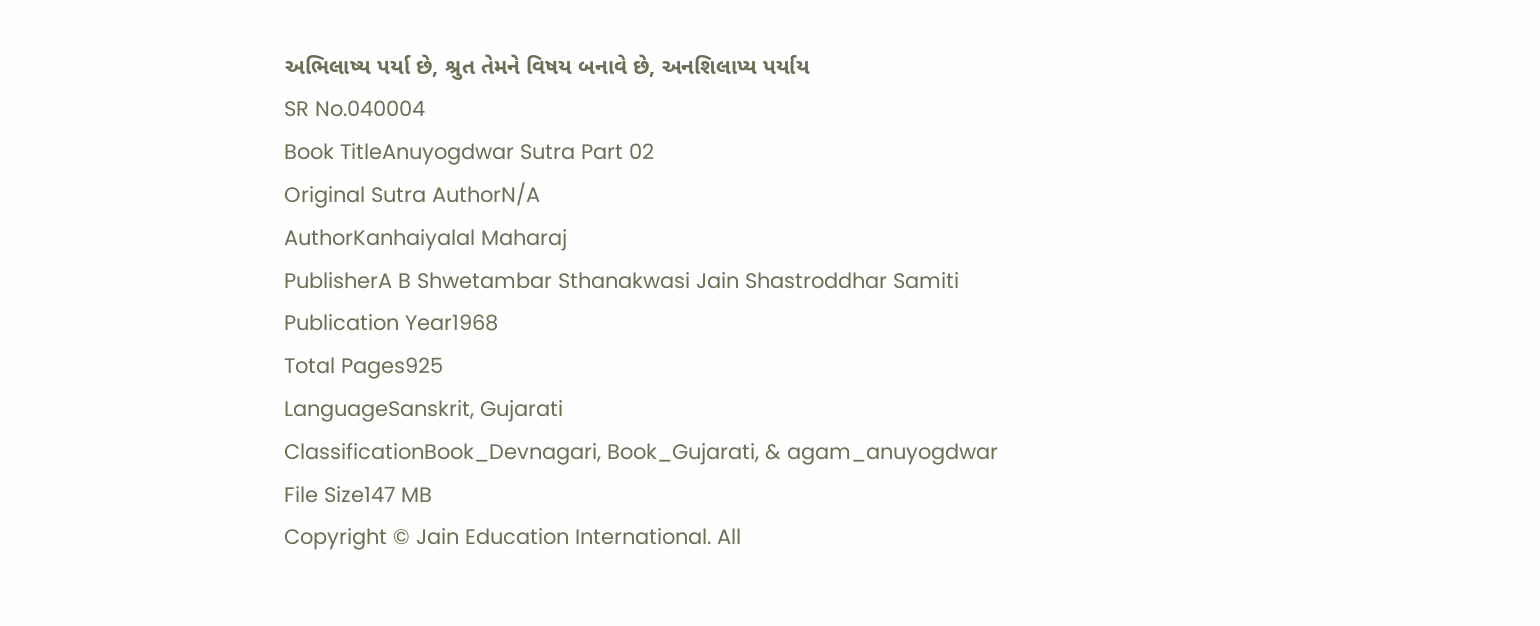અભિલાષ્ય પર્યા છે, શ્રુત તેમને વિષય બનાવે છે, અનશિલાપ્ય પર્યાય
SR No.040004
Book TitleAnuyogdwar Sutra Part 02
Original Sutra AuthorN/A
AuthorKanhaiyalal Maharaj
PublisherA B Shwetambar Sthanakwasi Jain Shastroddhar Samiti
Publication Year1968
Total Pages925
LanguageSanskrit, Gujarati
ClassificationBook_Devnagari, Book_Gujarati, & agam_anuyogdwar
File Size147 MB
Copyright © Jain Education International. All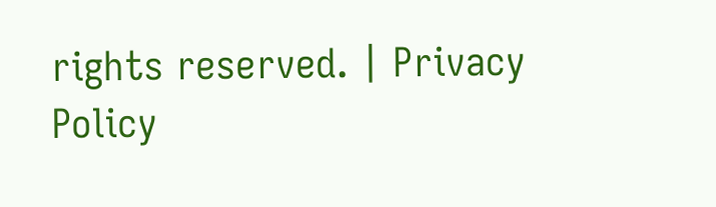rights reserved. | Privacy Policy